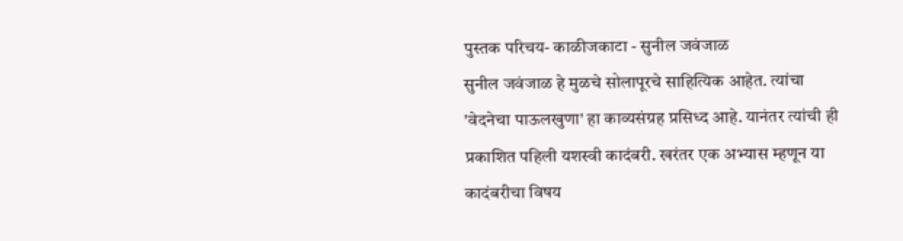पुस्तक परिचय- काळीजकाटा - सुनील जवंजाळ
सुनील जवंजाळ हे मुळचे सोलापूरचे साहित्यिक आहेत. त्यांचा 'वेदनेचा पाऊलखुणा' हा काव्यसंग्रह प्रसिध्द आहे. यानंतर त्यांची ही प्रकाशित पहिली यशस्वी कादंबरी. खरंतर एक अभ्यास म्हणून या कादंबरीचा विषय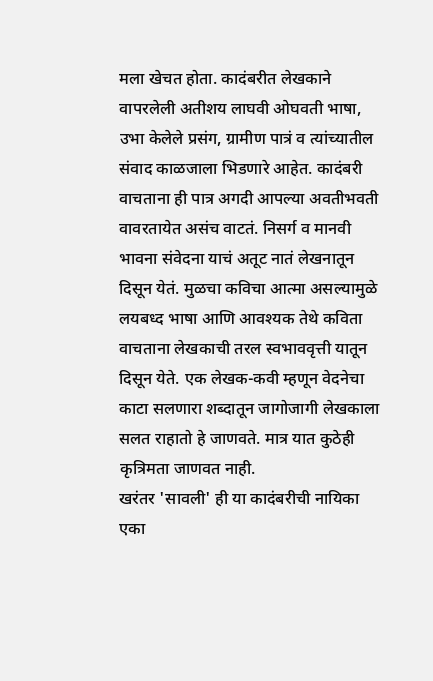मला खेचत होता. कादंबरीत लेखकाने वापरलेली अतीशय लाघवी ओघवती भाषा, उभा केलेले प्रसंग, ग्रामीण पात्रं व त्यांच्यातील संवाद काळजाला भिडणारे आहेत. कादंबरी वाचताना ही पात्र अगदी आपल्या अवतीभवती वावरतायेत असंच वाटतं. निसर्ग व मानवी भावना संवेदना याचं अतूट नातं लेखनातून दिसून येतं. मुळचा कविचा आत्मा असल्यामुळे लयबध्द भाषा आणि आवश्यक तेथे कविता वाचताना लेखकाची तरल स्वभाववृत्ती यातून दिसून येते. एक लेखक-कवी म्हणून वेदनेचा काटा सलणारा शब्दातून जागोजागी लेखकाला सलत राहातो हे जाणवते. मात्र यात कुठेही कृत्रिमता जाणवत नाही.
खरंतर 'सावली' ही या कादंबरीची नायिका एका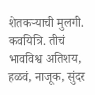शेतकऱ्याची मुलगी. कवयित्रि. तीचं भावविश्व अतिशय, हळवं, नाजूक, सुंदर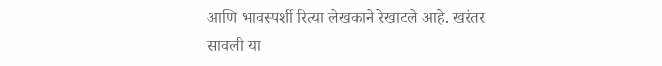आणि भावस्पर्शी रित्या लेखकाने रेखाटले आहे. खरंतर सावली या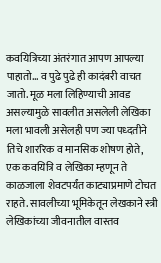कवयित्रिच्या अंतरंगात आपण आपल्या पाहातो... व पुढे पुढे ही कादंबरी वाचत जातो. मूळ मला लिहिण्याची आवड असल्यामुळे सावलीत असलेली लेखिका मला भावली असेलही पण ज्या पध्दतीने तिचे शाररिक व मानसिक शोषण होते, एक कवयित्रि व लेखिका म्हणून ते काळजाला शेवटपर्यंत काट्याप्रमाणे टोचत राहते. सावलीच्या भूमिकेतून लेखकाने स्त्री लेखिकांच्या जीवनातील वास्तव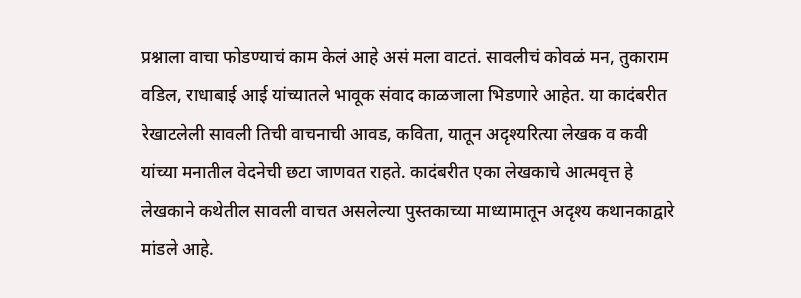प्रश्नाला वाचा फोडण्याचं काम केलं आहे असं मला वाटतं. सावलीचं कोवळं मन, तुकाराम वडिल, राधाबाई आई यांच्यातले भावूक संवाद काळजाला भिडणारे आहेत. या कादंबरीत रेखाटलेली सावली तिची वाचनाची आवड, कविता, यातून अदृश्यरित्या लेखक व कवी यांच्या मनातील वेदनेची छटा जाणवत राहते. कादंबरीत एका लेखकाचे आत्मवृत्त हे लेखकाने कथेतील सावली वाचत असलेल्या पुस्तकाच्या माध्यामातून अदृश्य कथानकाद्वारे मांडले आहे.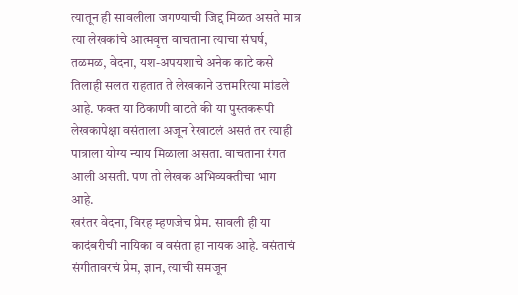त्यातून ही सावलीला जगण्याची जिद्द मिळत असते मात्र त्या लेखकांचे आत्मवृत्त वाचताना त्याचा संघर्ष, तळमळ, वेदना, यश-अपयशाचे अनेक काटे कसे तिलाही सलत राहतात ते लेखकाने उत्तमरित्या मांडले आहे. फक्त या ठिकाणी वाटते की या पुस्तकरूपी लेखकापेक्षा वसंताला अजून रेखाटलं असतं तर त्याही पात्राला योग्य न्याय मिळाला असता. वाचताना रंगत आली असती. पण तो लेखक अभिव्यक्तीचा भाग आहे.
खरंतर वेदना, विरह म्हणजेच प्रेम. सावली ही या कादंबरीची नायिका व वसंता हा नायक आहे. वसंताचं संगीतावरचं प्रेम, ज्ञान, त्याची समजून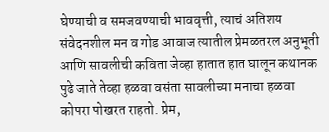घेण्याची व समजवण्याची भाववृत्ती, त्याचं अतिशय संवेदनशील मन व गोड आवाज त्यातील प्रेमळतरल अनुभूती आणि सावलीची कविता जेव्हा हातात हात घालून कथानक पुढे जाते तेव्हा हळवा वसंता सावलीच्या मनाचा हळवा कोपरा पोखरत राहतो. प्रेम,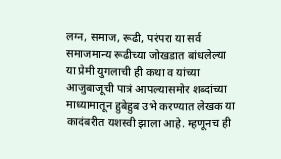लग्न, समाज, रूढी, परंपरा या सर्व समाजमान्य रूढीच्या जोखडात बांधलेल्या या प्रेमी युगलाची ही कथा व यांच्या आजुबाजूची पात्रं आपल्यासमोर शब्दांच्या माध्यामातून हुबेहुब उभे करण्यात लेखक या कादंबरीत यशस्वी झाला आहे. म्हणूनच ही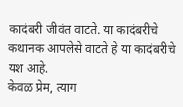कादंबरी जीवंत वाटते. या कादंबरीचे कथानक आपलेसे वाटते हे या कादंबरीचे यश आहे.
केवळ प्रेम, त्याग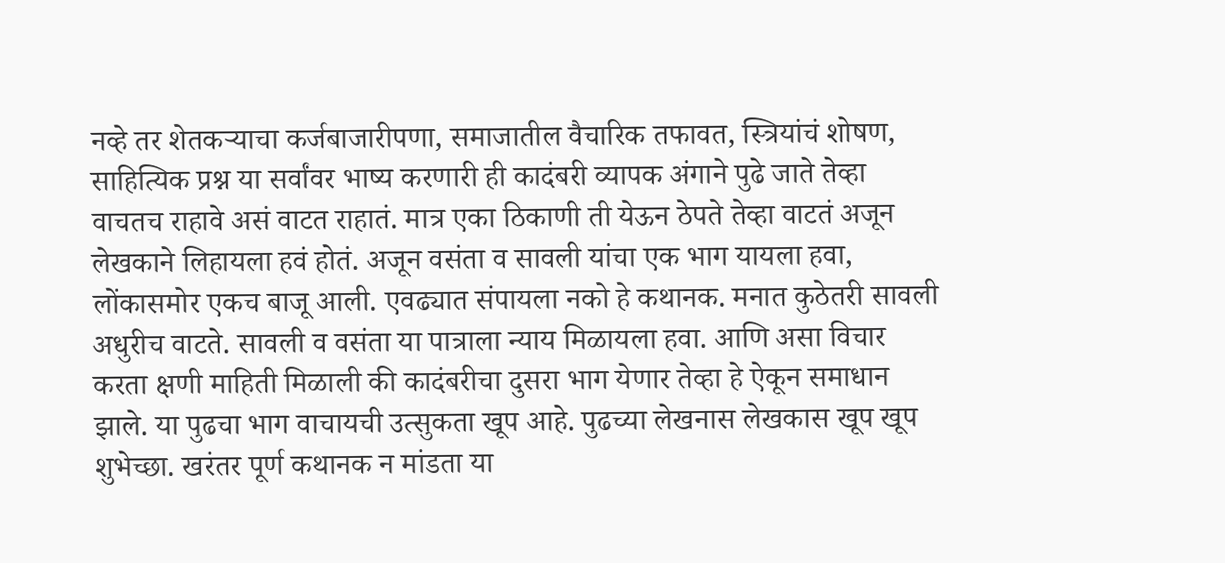नव्हे तर शेतकऱ्याचा कर्जबाजारीपणा, समाजातील वैचारिक तफावत, स्त्रियांचं शोषण, साहित्यिक प्रश्न या सर्वांवर भाष्य करणारी ही कादंबरी व्यापक अंगाने पुढे जाते तेव्हा वाचतच राहावे असं वाटत राहातं. मात्र एका ठिकाणी ती येऊन ठेपते तेव्हा वाटतं अजून लेखकाने लिहायला हवं होतं. अजून वसंता व सावली यांचा एक भाग यायला हवा, लोंकासमोर एकच बाजू आली. एवढ्यात संपायला नको हे कथानक. मनात कुठेतरी सावली अधुरीच वाटते. सावली व वसंता या पात्राला न्याय मिळायला हवा. आणि असा विचार करता क्षणी माहिती मिळाली की कादंबरीचा दुसरा भाग येणार तेव्हा हे ऐकून समाधान झाले. या पुढचा भाग वाचायची उत्सुकता खूप आहे. पुढच्या लेखनास लेखकास खूप खूप शुभेच्छा. खरंतर पूर्ण कथानक न मांडता या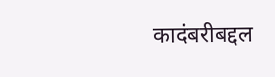कादंबरीबद्दल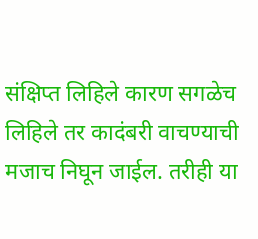संक्षिप्त लिहिले कारण सगळेच लिहिले तर कादंबरी वाचण्याची मजाच निघून जाईल. तरीही या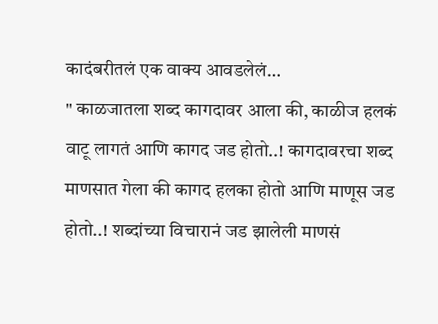कादंबरीतलं एक वाक्य आवडलेलं…
" काळजातला शब्द कागदावर आला की, काळीज हलकं वाटू लागतं आणि कागद जड होतो..! कागदावरचा शब्द माणसात गेला की कागद हलका होतो आणि माणूस जड होतो..! शब्दांच्या विचारानं जड झालेली माणसं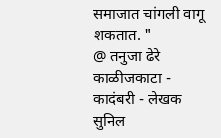समाजात चांगली वागू शकतात. "
@ तनुजा ढेरे
काळीजकाटा - कादंबरी - लेखक सुनिल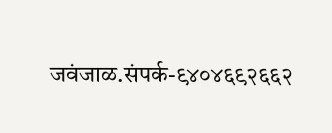जवंजाळ.संपर्क-९४०४६९२६६२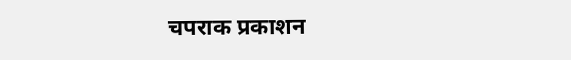चपराक प्रकाशन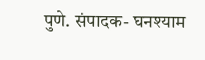पुणे. संपादक- घनश्याम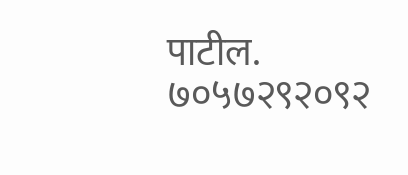पाटील.
७०५७२९२०९२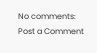No comments:
Post a Comment